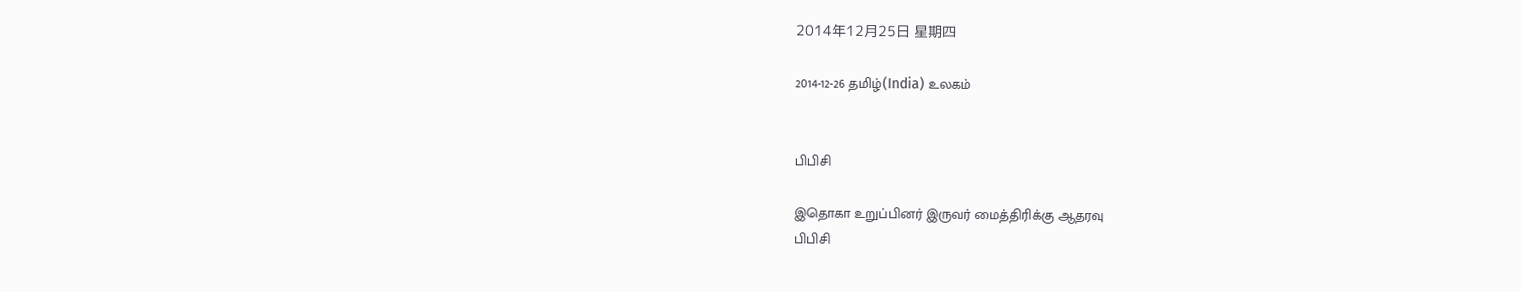2014年12月25日 星期四

2014-12-26 தமிழ்(India) உலகம்


பிபிசி

இதொகா உறுப்பினர் இருவர் மைத்திரிக்கு ஆதரவு
பிபிசி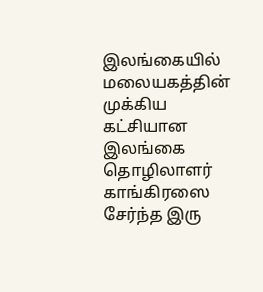இலங்கையில் மலையகத்தின் முக்கிய கட்சியான இலங்கை தொழிலாளர் காங்கிரஸை சேர்ந்த இரு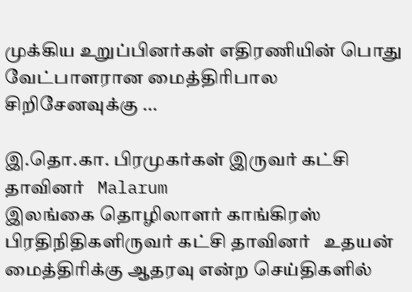முக்கிய உறுப்பினர்கள் எதிரணியின் பொது வேட்பாளரான மைத்திரிபால சிறிசேனவுக்கு ...

இ.தொ.கா. பிரமுகர்கள் இருவர் கட்சி தாவினர்   Malarum
இலங்கை தொழிலாளர் காங்கிரஸ் பிரதிநிதிகளிருவர் கட்சி தாவினர்   உதயன்
மைத்திரிக்கு ஆதரவு என்ற செய்திகளில்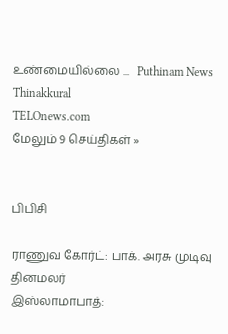உண்மையில்லை ...   Puthinam News
Thinakkural
TELOnews.com
மேலும் 9 செய்திகள் »


பிபிசி

ராணுவ கோர்ட்: பாக். அரசு முடிவு
தினமலர்
இஸ்லாமாபாத்: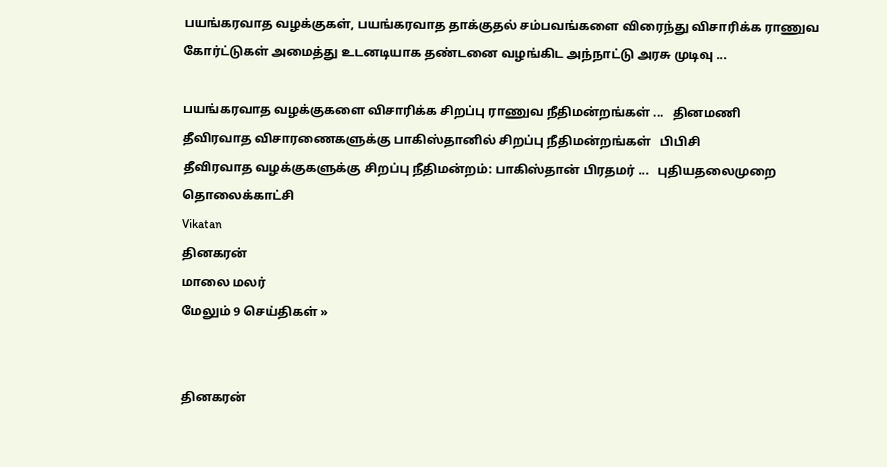பயங்கரவாத வழக்குகள், பயங்கரவாத தாக்குதல் சம்பவங்களை விரைந்து விசாரிக்க ராணுவ கோர்ட்டுகள் அமைத்து உடனடியாக தண்டனை வழங்கிட அந்நாட்டு அரசு முடிவு ...

பயங்கரவாத வழக்குகளை விசாரிக்க சிறப்பு ராணுவ நீதிமன்றங்கள் ...   தினமணி
தீவிரவாத விசாரணைகளுக்கு பாகிஸ்தானில் சிறப்பு நீதிமன்றங்கள்   பிபிசி
தீவிரவாத வழக்குகளுக்கு சிறப்பு நீதிமன்றம்: பாகிஸ்தான் பிரதமர் ...   புதியதலைமுறை தொலைக்காட்சி
Vikatan
தினகரன்
மாலை மலர்
மேலும் 9 செய்திகள் »


தினகரன்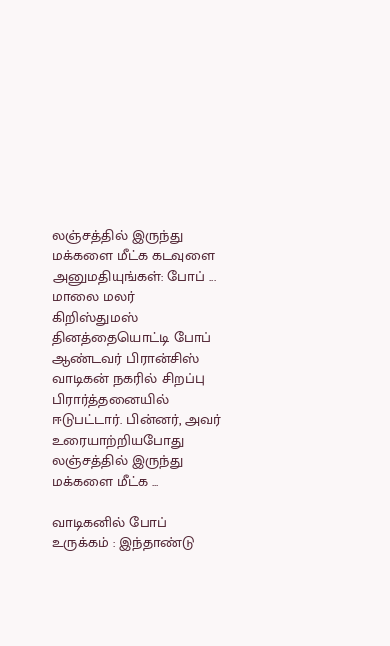லஞ்சத்தில் இருந்து மக்களை மீட்க கடவுளை அனுமதியுங்கள்: போப் ...
மாலை மலர்
கிறிஸ்துமஸ் தினத்தையொட்டி போப் ஆண்டவர் பிரான்சிஸ் வாடிகன் நகரில் சிறப்பு பிரார்த்தனையில் ஈடுபட்டார். பின்னர், அவர் உரையாற்றியபோது லஞ்சத்தில் இருந்து மக்களை மீட்க ...

வாடிகனில் போப் உருக்கம் : இந்தாண்டு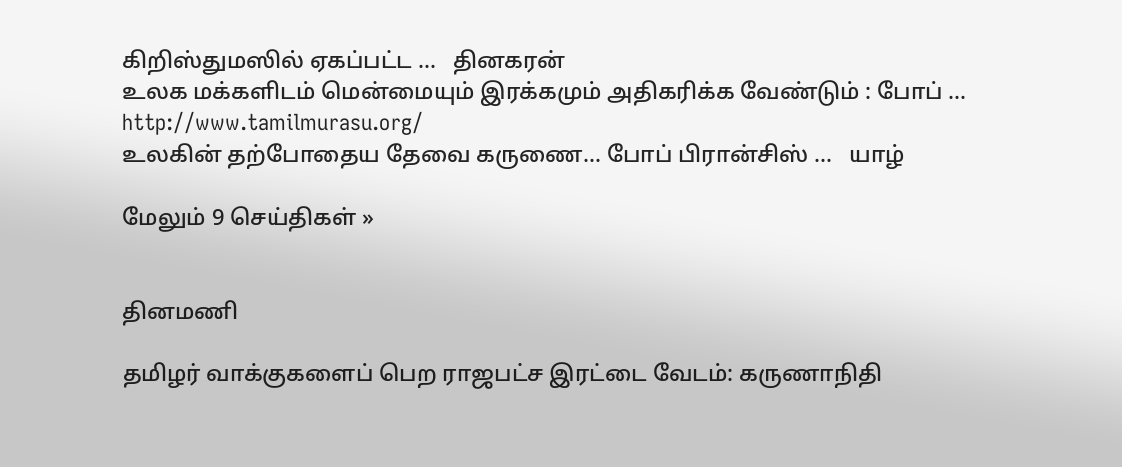கிறிஸ்துமஸில் ஏகப்பட்ட ...   தினகரன்
உலக மக்களிடம் மென்மையும் இரக்கமும் அதிகரிக்க வேண்டும் : போப் ...   http://www.tamilmurasu.org/
உலகின் தற்போதைய தேவை கருணை... போப் பிரான்சிஸ் ...   யாழ்

மேலும் 9 செய்திகள் »


தினமணி

தமிழர் வாக்குகளைப் பெற ராஜபட்ச இரட்டை வேடம்: கருணாநிதி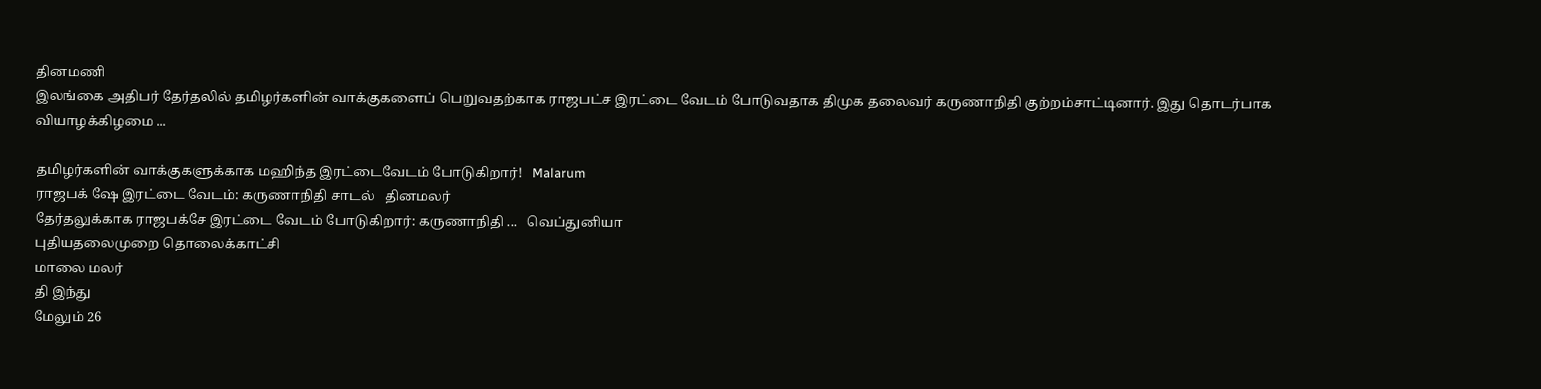தினமணி
இலங்கை அதிபர் தேர்தலில் தமிழர்களின் வாக்குகளைப் பெறுவதற்காக ராஜபட்ச இரட்டை வேடம் போடுவதாக திமுக தலைவர் கருணாநிதி குற்றம்சாட்டினார். இது தொடர்பாக வியாழக்கிழமை ...

தமிழர்களின் வாக்குகளுக்காக மஹிந்த இரட்டைவேடம் போடுகிறார்!   Malarum
ராஜபக் ஷே இரட்டை வேடம்: கருணாநிதி சாடல்   தினமலர்
தேர்தலுக்காக ராஜபக்சே இரட்டை வேடம் போடுகிறார்: கருணாநிதி ...   வெப்துனியா
புதியதலைமுறை தொலைக்காட்சி
மாலை மலர்
தி இந்து
மேலும் 26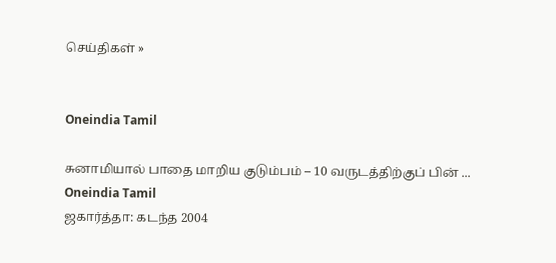செய்திகள் »


Oneindia Tamil

சுனாமியால் பாதை மாறிய குடும்பம் – 10 வருடத்திற்குப் பின் ...
Oneindia Tamil
ஜகார்த்தா: கடந்த 2004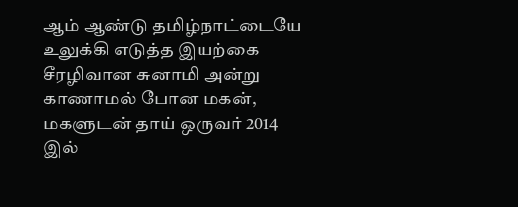ஆம் ஆண்டு தமிழ்நாட்டையே உலுக்கி எடுத்த இயற்கை சீரழிவான சுனாமி அன்று காணாமல் போன மகன், மகளுடன் தாய் ஒருவர் 2014 இல்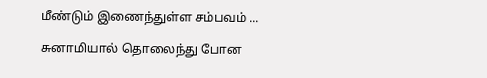மீண்டும் இணைந்துள்ள சம்பவம் ...

சுனாமியால் தொலைந்து போன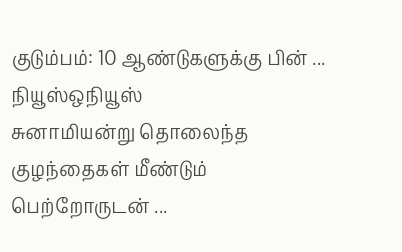குடும்பம்: 10 ஆண்டுகளுக்கு பின் ...   நியூஸ்ஒநியூஸ்
சுனாமியன்று தொலைந்த குழந்தைகள் மீண்டும் பெற்றோருடன் ...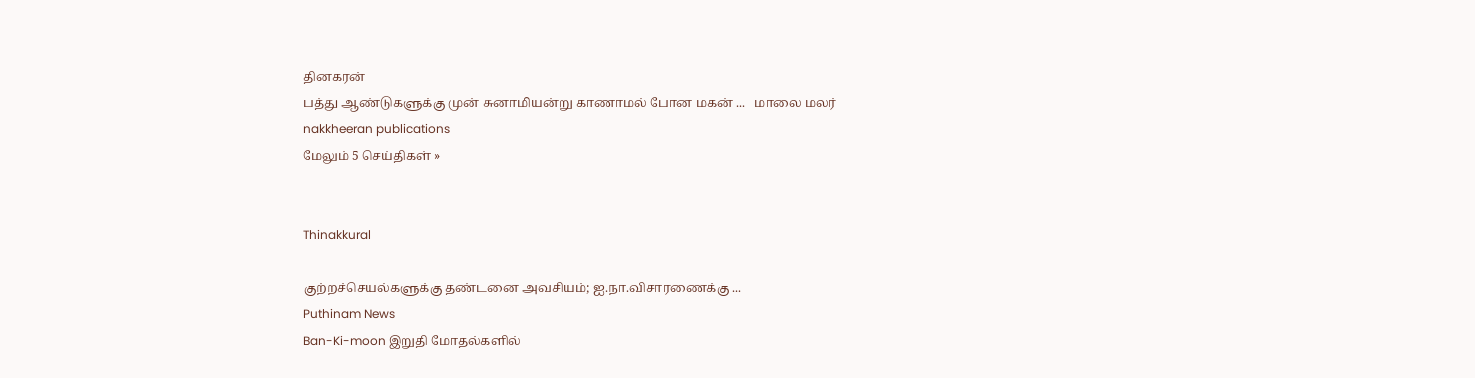தினகரன்
பத்து ஆண்டுகளுக்கு முன் சுனாமியன்று காணாமல் போன மகன் ...   மாலை மலர்
nakkheeran publications
மேலும் 5 செய்திகள் »


Thinakkural

குற்றச்செயல்களுக்கு தண்டனை அவசியம்; ஐ.நா.விசாரணைக்கு ...
Puthinam News
Ban-Ki-moon இறுதி மோதல்களில்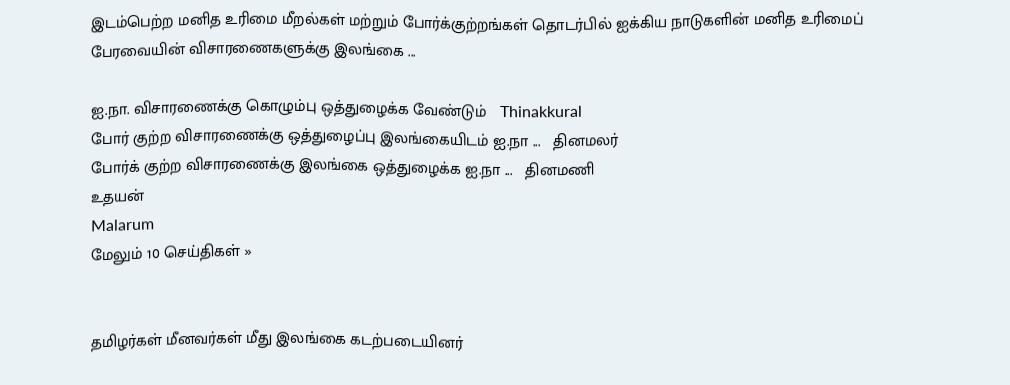இடம்பெற்ற மனித உரிமை மீறல்கள் மற்றும் போர்க்குற்றங்கள் தொடர்பில் ஐக்கிய நாடுகளின் மனித உரிமைப் பேரவையின் விசாரணைகளுக்கு இலங்கை ...

ஐ.நா. விசாரணைக்கு கொழும்பு ஒத்துழைக்க வேண்டும்   Thinakkural
போர் குற்ற விசாரணைக்கு ஒத்துழைப்பு இலங்கையிடம் ஐ.நா ...   தினமலர்
போர்க் குற்ற விசாரணைக்கு இலங்கை ஒத்துழைக்க ஐ.நா ...   தினமணி
உதயன்
Malarum
மேலும் 10 செய்திகள் »


தமிழர்கள் மீனவர்கள் மீது இலங்கை கடற்படையினர்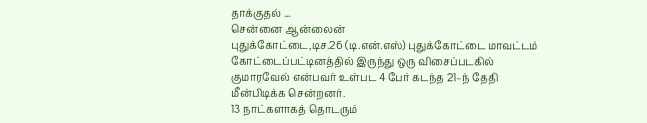தாக்குதல் ...
சென்னை ஆன்லைன்
புதுக்கோட்டை,டிச.26 (டி.என்.எஸ்) புதுக்கோட்டை மாவட்டம் கோட்டைப்பட்டினத்தில் இருந்து ஒரு விசைப்படகில் குமாரவேல் என்பவர் உள்பட 4 பேர் கடந்த 21–ந் தேதி மீன்பிடிக்க சென்றனர்.
13 நாட்களாகத் தொடரும்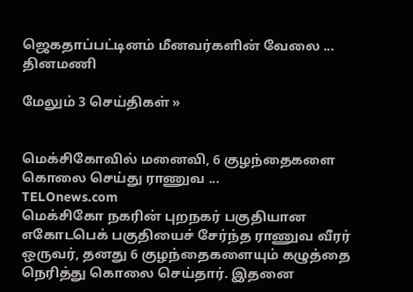ஜெகதாப்பட்டினம் மீனவர்களின் வேலை ...   தினமணி

மேலும் 3 செய்திகள் »


மெக்சிகோவில் மனைவி, 6 குழந்தைகளை கொலை செய்து ராணுவ ...
TELOnews.com
மெக்சிகோ நகரின் புறநகர் பகுதியான எகோடபெக் பகுதியைச் சேர்ந்த ராணுவ வீரர் ஒருவர், தனது 6 குழந்தைகளையும் கழுத்தை நெரித்து கொலை செய்தார். இதனை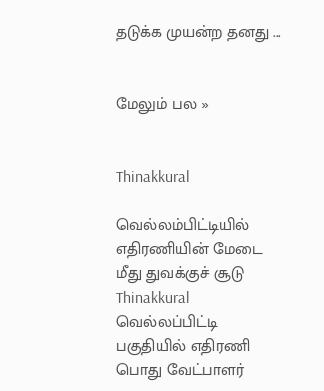தடுக்க முயன்ற தனது ...


மேலும் பல »


Thinakkural

வெல்லம்பிட்டியில் எதிரணியின் மேடை மீது துவக்குச் சூடு
Thinakkural
வெல்லப்பிட்டி பகுதியில் எதிரணி பொது வேட்பாளர்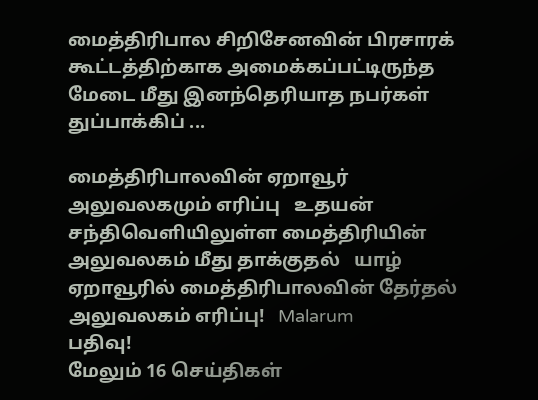மைத்திரிபால சிறிசேனவின் பிரசாரக் கூட்டத்திற்காக அமைக்கப்பட்டிருந்த மேடை மீது இனந்தெரியாத நபர்கள் துப்பாக்கிப் ...

மைத்திரிபாலவின் ஏறாவூர் அலுவலகமும் எரிப்பு   உதயன்
சந்திவெளியிலுள்ள மைத்திரியின் அலுவலகம் மீது தாக்குதல்   யாழ்
ஏறாவூரில் மைத்திரிபாலவின் தேர்தல் அலுவலகம் எரிப்பு!   Malarum
பதிவு!
மேலும் 16 செய்திகள்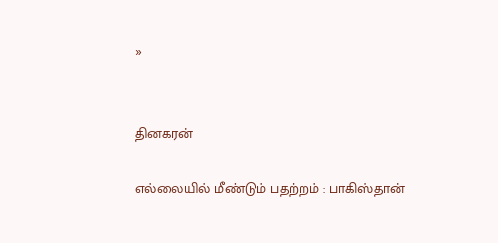»


தினகரன்

எல்லையில் மீண்டும் பதற்றம் : பாகிஸ்தான்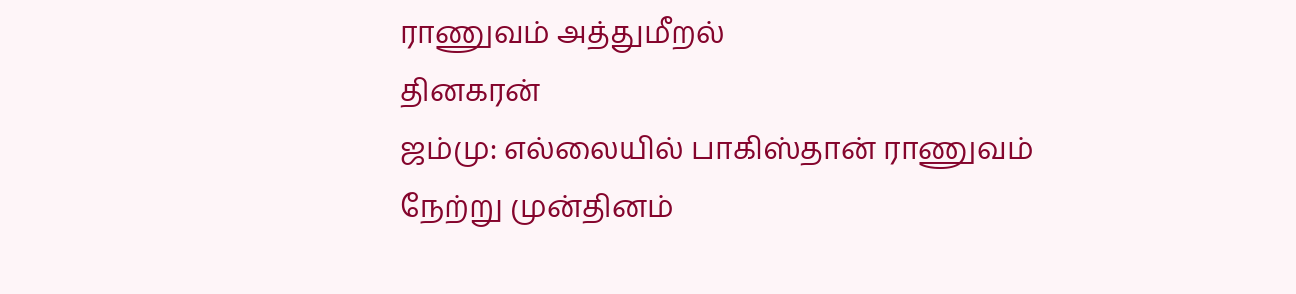ராணுவம் அத்துமீறல்
தினகரன்
ஜம்மு: எல்லையில் பாகிஸ்தான் ராணுவம் நேற்று முன்தினம்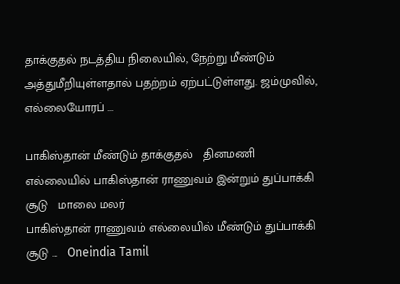தாக்குதல் நடத்திய நிலையில், நேற்று மீண்டும் அத்துமீறியுள்ளதால் பதற்றம் ஏற்பட்டுள்ளது. ஜம்முவில், எல்லையோரப் ...

பாகிஸ்தான் மீண்டும் தாக்குதல்   தினமணி
எல்லையில் பாகிஸ்தான் ராணுவம் இன்றும் துப்பாக்கி சூடு   மாலை மலர்
பாகிஸ்தான் ராணுவம் எல்லையில் மீண்டும் துப்பாக்கி சூடு ...   Oneindia Tamil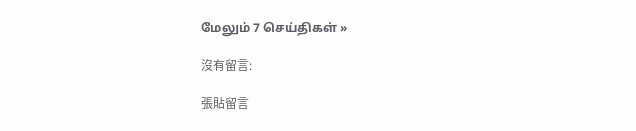மேலும் 7 செய்திகள் »

沒有留言:

張貼留言